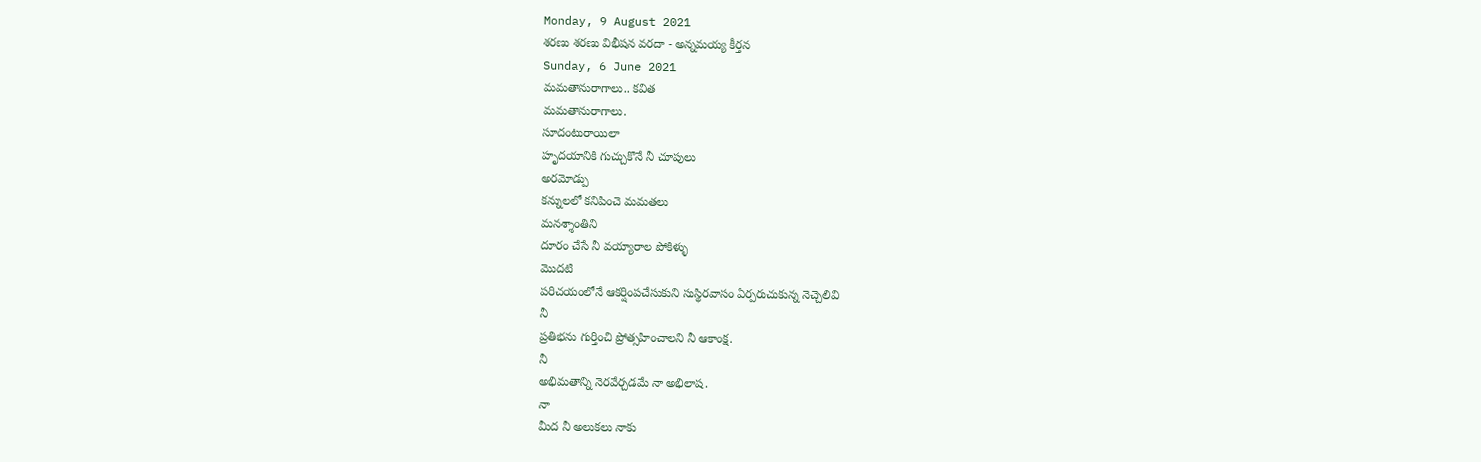Monday, 9 August 2021
శరణు శరణు విభీషన వరదా - అన్నమయ్య కీర్తన
Sunday, 6 June 2021
మమతానురాగాలు.. కవిత
మమతానురాగాలు.
సూదంటురాయిలా
హృదయానికి గుచ్చుకొనే నీ చూపులు
అరమోడ్పు
కన్నులలో కనిపించె మమతలు
మనశ్శాంతిని
దూరం చేసే నీ వయ్యారాల పోకిళ్ళు
మొదటి
పరిచయంలోనే ఆకర్షింపచేసుకుని సుస్థిరవాసం ఏర్పరుచుకున్న నెచ్చెలివి
నీ
ప్రతిభను గుర్తించి ప్రోత్సహించాలని నీ ఆకాంక్ష.
నీ
అభిమతాన్ని నెరవేర్చడమే నా అభిలాష.
నా
మీద నీ అలుకలు నాకు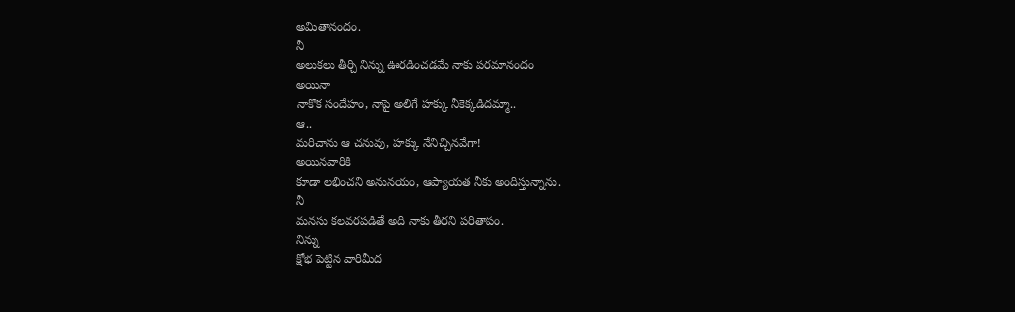అమితానందం.
నీ
అలుకలు తీర్చి నిన్ను ఊరడించడమే నాకు పరమానందం
అయినా
నాకొక సందేహం, నాపై అలిగే హక్కు నీకెక్కడిదమ్మా..
ఆ..
మరిచాను ఆ చనువు, హక్కు నేనిచ్చినవేగా!
అయినవారికి
కూడా లభించని అనునయం, ఆప్యాయత నీకు అందిస్తున్నాను.
నీ
మనసు కలవరపడితే అది నాకు తీరని పరితాపం.
నిన్ను
క్షోభ పెట్టిన వారిమీద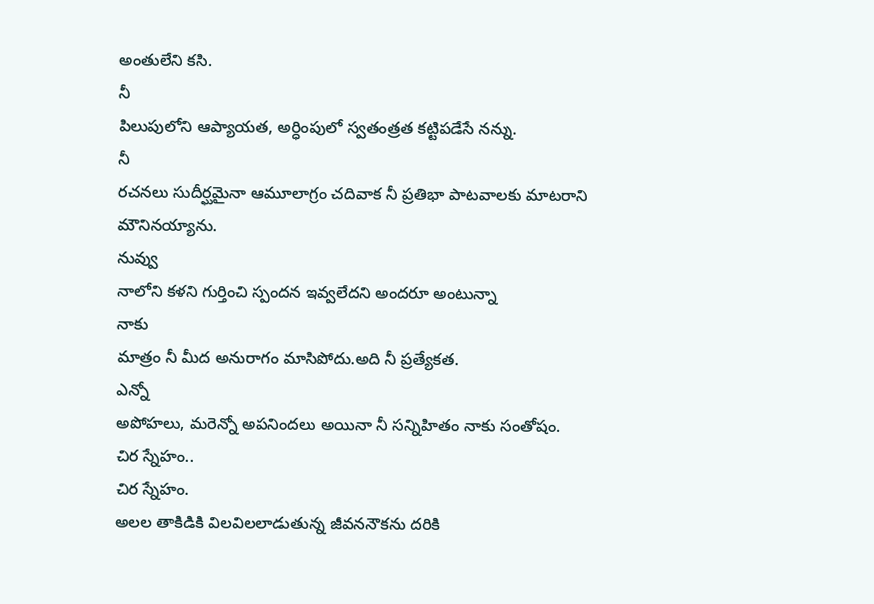అంతులేని కసి.
నీ
పిలుపులోని ఆప్యాయత, అర్ధింపులో స్వతంత్రత కట్టిపడేసే నన్ను.
నీ
రచనలు సుదీర్ఘమైనా ఆమూలాగ్రం చదివాక నీ ప్రతిభా పాటవాలకు మాటరాని మౌనినయ్యాను.
నువ్వు
నాలోని కళని గుర్తించి స్పందన ఇవ్వలేదని అందరూ అంటున్నా
నాకు
మాత్రం నీ మీద అనురాగం మాసిపోదు.అది నీ ప్రత్యేకత.
ఎన్నో
అపోహలు, మరెన్నో అపనిందలు అయినా నీ సన్నిహితం నాకు సంతోషం.
చిర స్నేహం..
చిర స్నేహం.
అలల తాకిడికి విలవిలలాడుతున్న జీవననౌకను దరికి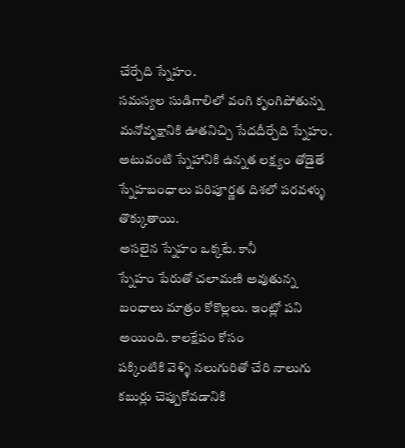చేర్చేది స్నేహం.
సమస్యల సుడిగాలిలో వంగి కృంగిపోతున్న మనోవృక్షానికి ఊతనిచ్చి సేదదీర్చేది స్నేహం.
అటువంటి స్నేహానికి ఉన్నత లక్ష్యం తోడైతే స్నేహబంధాలు పరిపూర్ణత దిశలో పరవళ్ళు తొక్కుతాయి.
అసలైన స్నేహం ఒక్కటే. కానీ
స్నేహం పేరుతో చలామణి అవుతున్న బంధాలు మాత్రం కోకొల్లలు. ఇంట్లో పని అయింది. కాలక్షేపం కోసం
పక్కింటికి వెళ్ళి నలుగురితో చేరి నాలుగు కబుర్లు చెప్పుకోవడానికి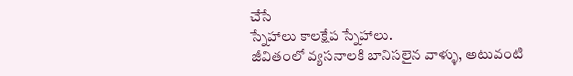చేసే
స్నేహాలు కాలక్షేప స్నేహాలు.
జీవితంలో వ్యసనాలకి బానిసలైన వాళ్ళు, అటువంటి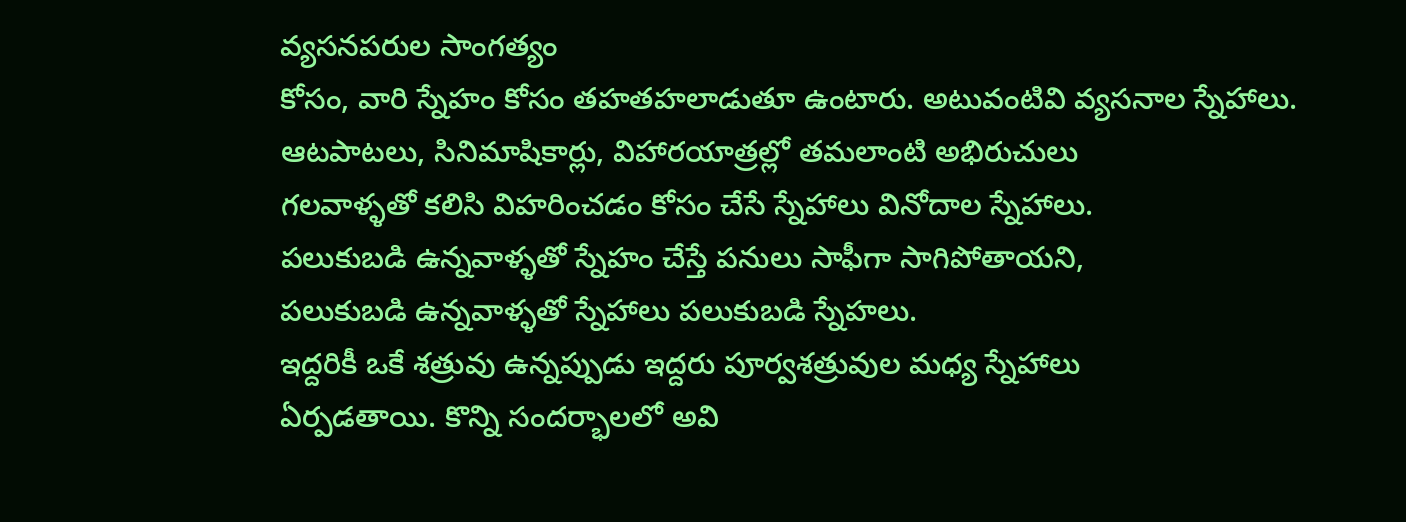వ్యసనపరుల సాంగత్యం
కోసం, వారి స్నేహం కోసం తహతహలాడుతూ ఉంటారు. అటువంటివి వ్యసనాల స్నేహాలు.
ఆటపాటలు, సినిమాషికార్లు, విహారయాత్రల్లో తమలాంటి అభిరుచులు
గలవాళ్ళతో కలిసి విహరించడం కోసం చేసే స్నేహాలు వినోదాల స్నేహాలు.
పలుకుబడి ఉన్నవాళ్ళతో స్నేహం చేస్తే పనులు సాఫీగా సాగిపోతాయని,
పలుకుబడి ఉన్నవాళ్ళతో స్నేహాలు పలుకుబడి స్నేహలు.
ఇద్దరికీ ఒకే శత్రువు ఉన్నప్పుడు ఇద్దరు పూర్వశత్రువుల మధ్య స్నేహాలు
ఏర్పడతాయి. కొన్ని సందర్భాలలో అవి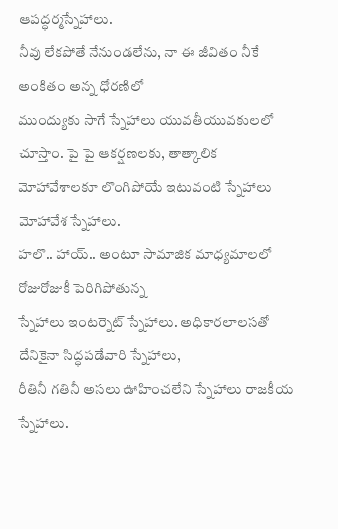ఆపద్ధర్మస్నేహాలు.
నీవు లేకపోతే నేనుండలేను, నా ఈ జీవితం నీకే అంకితం అన్న ధోరణిలో
ముంద్యుకు సాగే స్నేహాలు యువతీయువకులలో చూస్తాం. పై పై ఆకర్షణలకు, తాత్కాలిక
మోహావేశాలకూ లొంగిపోయే ఇటువంటి స్నేహాలు మోహావేశ స్నేహాలు.
హలొ.. హాయ్.. అంటూ సామాజిక మాధ్యమాలలో రోజురోజుకీ పెరిగిపోతున్న
స్నేహాలు ఇంటర్నెట్ స్నేహాలు. అధికారలాలసతో దేనికైనా సిద్ధపడేవారి స్నేహాలు,
రీతినీ గతినీ అసలు ఊహించలేని స్నేహాలు రాజకీయ స్నేహాలు.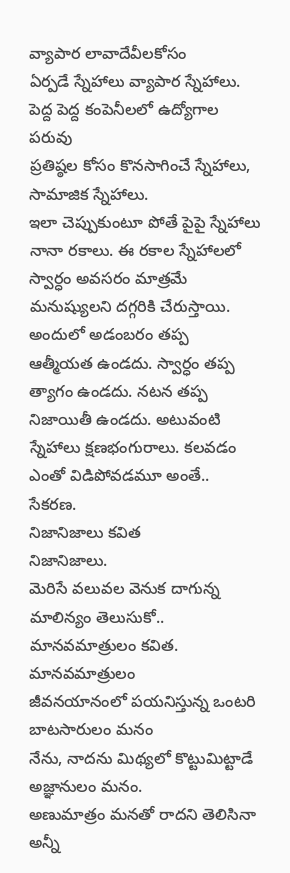వ్యాపార లావాదేవీలకోసం
ఏర్పడే స్నేహాలు వ్యాపార స్నేహాలు. పెద్ద పెద్ద కంపెనీలలో ఉద్యోగాల పరువు
ప్రతిష్ఠల కోసం కొనసాగించే స్నేహాలు, సామాజిక స్నేహాలు.
ఇలా చెప్పుకుంటూ పోతే పైపై స్నేహాలు నానా రకాలు. ఈ రకాల స్నేహాలలో
స్వార్ధం అవసరం మాత్రమే మనుష్యులని దగ్గరికి చేరుస్తాయి. అందులో అడంబరం తప్ప
ఆత్మీయత ఉండదు. స్వార్ధం తప్ప త్యాగం ఉండదు. నటన తప్ప నిజాయితీ ఉండదు. అటువంటి
స్నేహాలు క్షణభంగురాలు. కలవడం ఎంతో విడిపోవడమూ అంతే..
సేకరణ.
నిజానిజాలు కవిత
నిజానిజాలు.
మెరిసే వలువల వెనుక దాగున్న మాలిన్యం తెలుసుకో..
మానవమాత్రులం కవిత.
మానవమాత్రులం
జీవనయానంలో పయనిస్తున్న ఒంటరి బాటసారులం మనం
నేను, నాదను మిథ్యలో కొట్టుమిట్టాడే అజ్ఞానులం మనం.
అణుమాత్రం మనతో రాదని తెలిసినా అన్నీ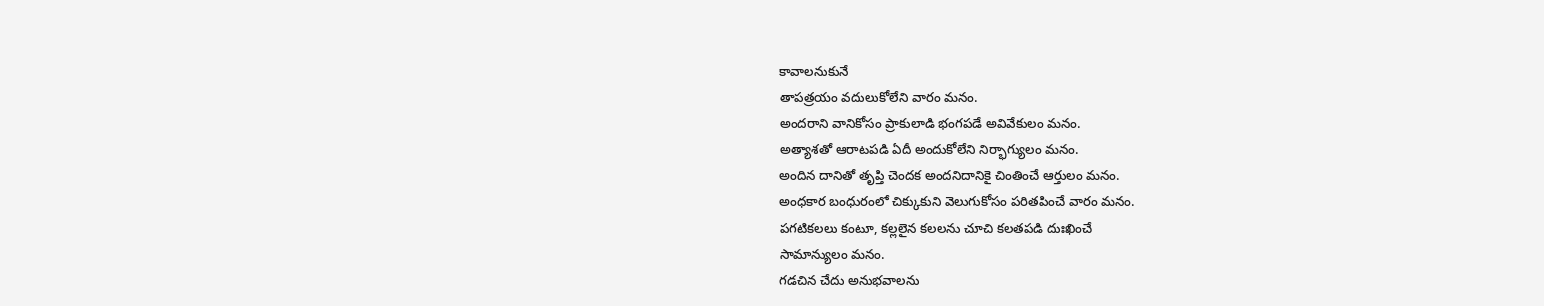కావాలనుకునే
తాపత్రయం వదులుకోలేని వారం మనం.
అందరాని వానికోసం ప్రాకులాడి భంగపడే అవివేకులం మనం.
అత్యాశతో ఆరాటపడి ఏదీ అందుకోలేని నిర్భాగ్యులం మనం.
అందిన దానితో తృప్తి చెందక అందనిదానికై చింతించే ఆర్తులం మనం.
అంధకార బంధురంలో చిక్కుకుని వెలుగుకోసం పరితపించే వారం మనం.
పగటికలలు కంటూ, కల్లలైన కలలను చూచి కలతపడి దుఃఖించే
సామాన్యులం మనం.
గడచిన చేదు అనుభవాలను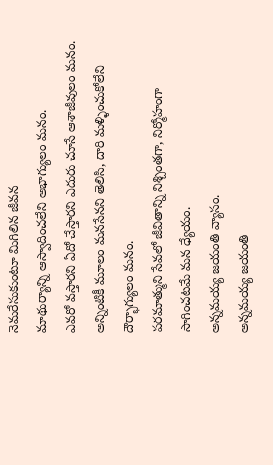నెమరేసుకుంటూ మిగిలిన జీవన
మాథుర్యాన్ని ఆస్వాదించలేని అభాగ్యులం మనం.
ఎవరో వస్తారని ఏదో చేస్తారని ఎదురు చూసే ఆశాజీవులం మనం.
అన్నింటికీ మూలం మనసేనని తెలిసి, దారి మళ్ళించుకోలేని
దౌర్భాగ్యులం మనం.
పరమాత్ముని సేవలో జీవితాన్ని నిశ్చింతగా, నిర్మోహంగా
సాగించటమే మన ధ్యేయం.
అన్నమయ్య జయంతి వ్యాసం.
అన్నమయ్య జయంతి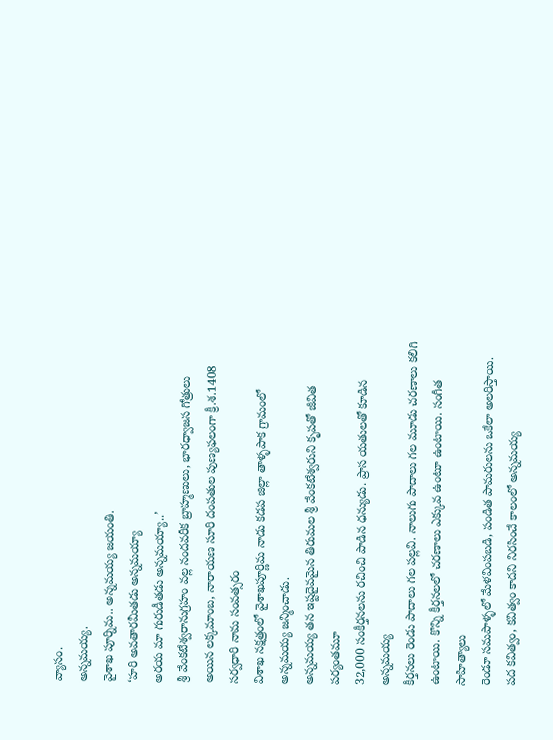వ్యాసం.
అన్నమయ్య.
వైశాఖ పూర్నిమ.. అన్నమయ్య జయంతి.
‘హరి అవతారమీతడు అన్నమయ్యా
అరయ మా గురుడీతడు అన్నమయ్యా..’
శ్రీ వేంకటేశ్వరానుగ్రహం వల్ల నందవరీక బ్రాహ్మణులు, భారధ్వాజస గోత్రులు
అయిన లక్కమాంబ, నారాయణ సూరి దంపతుల పుణ్యఫలంగా క్రీ.శ.1408 సర్వధారి నామ సంవత్సరం
విశాఖ నక్షత్రంలో వైశాఖపూర్ణిమ నాడు కడప జిల్లా తాళ్ళపాక గ్రామంలో
అన్నమయ్య జన్మించాడు.
అన్నమయ్య తన ఇష్టదైవమైన తిరుమల శ్రీ వేంకటేశ్వరుని కృపతో జీవిత పర్యంతమూ
32,000 సంకీర్తనలను రచించి పాడిన ధన్యుడు. ప్రాస యతులతో కూడిన అన్నమయ్య
కీర్తనలు రెండు పాదాలు గల పల్లవి. నాలుగు పాదాలు గల మూడు చరణాలు కలిగి
ఉంటాయి. కొన్ని కీర్తనలలో చరణాలు ఎక్కువ ఉంటూ ఉంటాయి. సంగీత సాహిత్యాలు
రెండూ సమపాళ్ళలో మేళవింపబడి, పండిత పామరులను ఒకేలా అలరిస్తాయి.
పద కవిత్వం, కవిత్వం కాదని నిరసించే కాలంలో అన్నమయ్య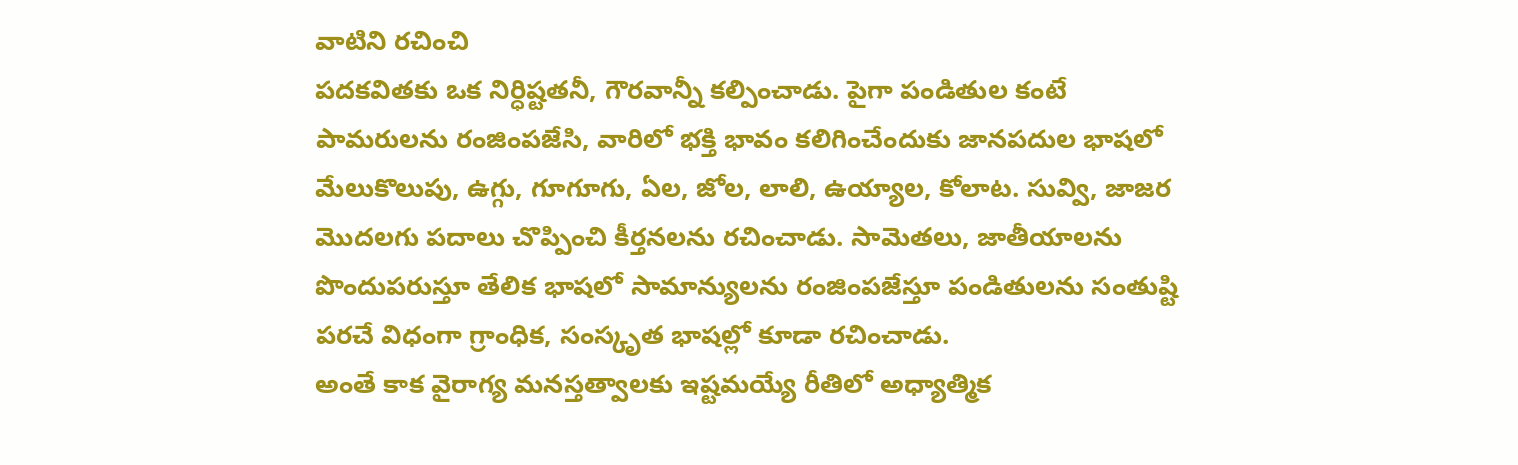వాటిని రచించి
పదకవితకు ఒక నిర్ధిష్టతనీ, గౌరవాన్నీ కల్పించాడు. పైగా పండితుల కంటే
పామరులను రంజింపజేసి, వారిలో భక్తి భావం కలిగించేందుకు జానపదుల భాషలో
మేలుకొలుపు, ఉగ్గు, గూగూగు, ఏల, జోల, లాలి, ఉయ్యాల, కోలాట. సువ్వి, జాజర
మొదలగు పదాలు చొప్పించి కీర్తనలను రచించాడు. సామెతలు, జాతీయాలను
పొందుపరుస్తూ తేలిక భాషలో సామాన్యులను రంజింపజేస్తూ పండితులను సంతుష్టి
పరచే విధంగా గ్రాంధిక, సంస్కృత భాషల్లో కూడా రచించాడు.
అంతే కాక వైరాగ్య మనస్తత్వాలకు ఇష్టమయ్యే రీతిలో అధ్యాత్మిక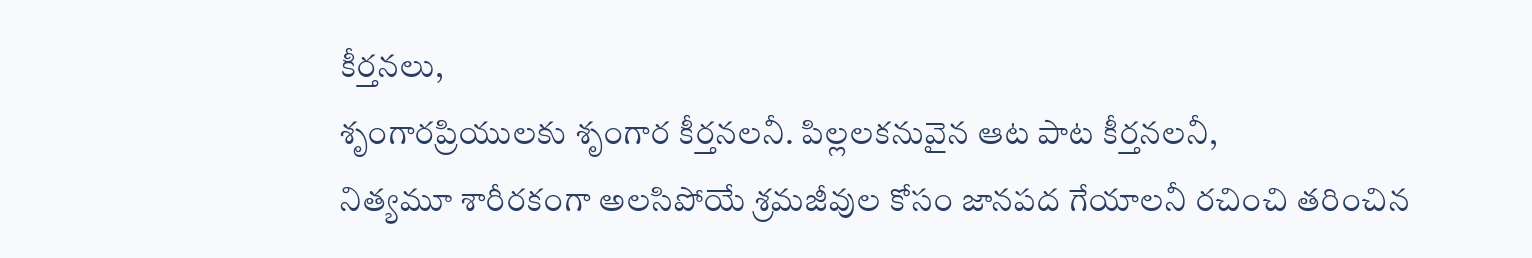కీర్తనలు,
శృంగారప్రియులకు శృంగార కీర్తనలనీ. పిల్లలకనువైన ఆట పాట కీర్తనలనీ,
నిత్యమూ శారీరకంగా అలసిపోయే శ్రమజీవుల కోసం జానపద గేయాలనీ రచించి తరించిన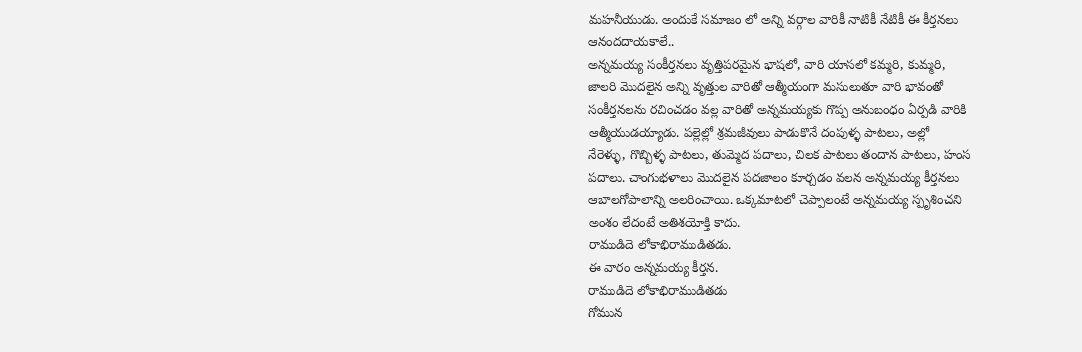మహనీయుడు. అందుకే సమాజం లో అన్ని వర్గాల వారికీ నాటికీ నేటికీ ఈ కీర్తనలు
ఆనందదాయకాలే..
అన్నమయ్య సంకీర్తనలు వృత్తిపరమైన భాషలో, వారి యాసలో కమ్మరి, కుమ్మరి,
జాలరి మొదలైన అన్ని వృత్తుల వారితో ఆత్మీయంగా మసులుతూ వారి భావంతో
సంకీర్తనలను రచించడం వల్ల వారితో అన్నమయ్యకు గొప్ప అనుబంధం ఏర్పడి వారికి
ఆత్మీయుడయ్యాడు. పల్లెల్లో శ్రమజీవులు పాడుకొనే దంపుళ్ళ పాటలు, అల్లో
నేరెళ్ళు, గొబ్బిళ్ళ పాటలు, తుమ్మెద పదాలు, చిలక పాటలు తందాన పాటలు, హంస
పదాలు. చాంగుభళాలు మొదలైన పదజాలం కూర్చడం వలన అన్నమయ్య కీర్తనలు
ఆబాలగోపాలాన్ని అలరించాయి. ఒక్కమాటలో చెప్పాలంటే అన్నమయ్య స్పృశించని
అంశం లేదంటే అతిశయోక్తి కాదు.
రాముడిదె లోకాభిరాముడితడు.
ఈ వారం అన్నమయ్య కీర్తన.
రాముడిదె లోకాభిరాముడితడు
గోమున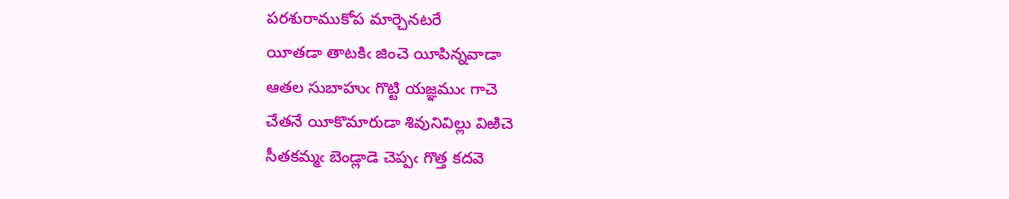పరశురాముకోప మార్చెనటరే
యీతడా తాటకిఁ జించె యీపిన్నవాడా
ఆతల సుబాహుఁ గొట్టి యజ్ఞముఁ గాచె
చేతనే యీకొమారుడా శివునివిల్లు విఱిచె
సీతకమ్మఁ బెండ్లాడె చెప్పఁ గొత్త కదవె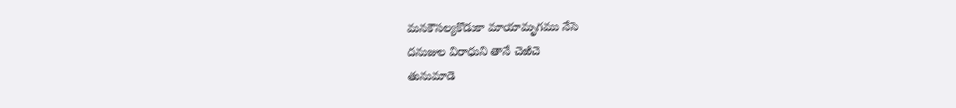మనకౌసల్యకొడుకా మాయామృగము నేసె
దనుజుల విరాధుని తానే చెఱిచె
తునుమాడె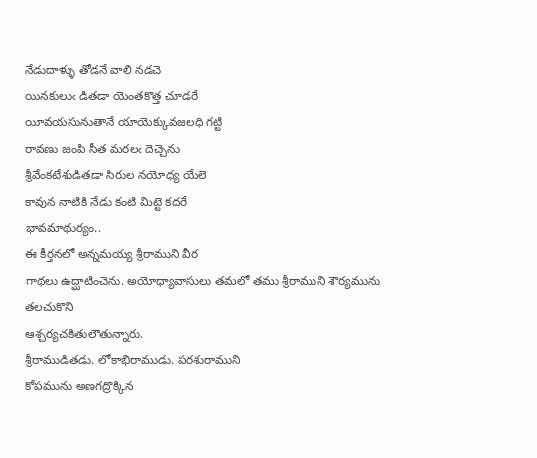నేడుదాళ్ళు తోడనే వాలి నడచె
యినకులుఁ డితడా యెంతకొత్త చూడరే
యీవయసునుతానే యాయెక్కువజలధి గట్టి
రావణు జంపి సీత మరలఁ దెచ్చెను
శ్రీవేంకటేశుడితడా సిరుల నయోధ్య యేలె
కావున నాటికి నేడు కంటి మిట్టె కదరే
భావమాథుర్యం..
ఈ కీర్తనలో అన్నమయ్య శ్రీరాముని వీర
గాథలు ఉద్ఘాటించెను. అయోధ్యావాసులు తమలో తము శ్రీరాముని శౌర్యమును తలచుకొని
ఆశ్చర్యచకితులౌతున్నారు.
శ్రీరాముడితడు. లోకాభిరాముడు. పరశురాముని
కోపమును అణగద్రొక్కిన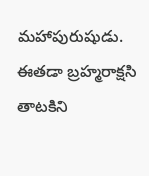మహాపురుషుడు.
ఈతడా బ్రహ్మరాక్షసి తాటకిని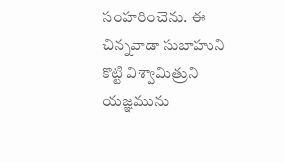సంహరించెను. ఈ చిన్నవాడా సుబాహుని కొట్టి విశ్వామిత్రుని యజ్ఞమును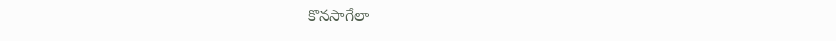కొనసాగేలా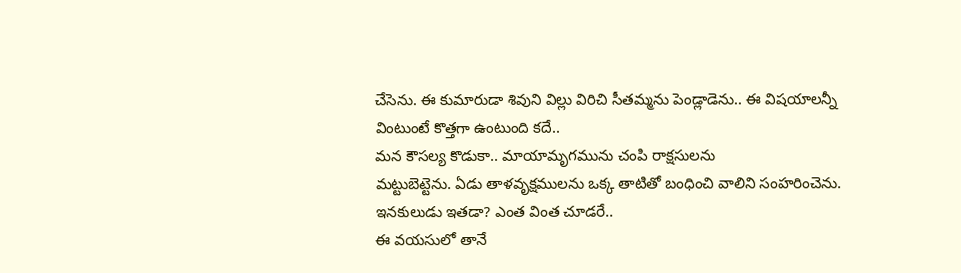చేసెను. ఈ కుమారుడా శివుని విల్లు విరిచి సీతమ్మను పెండ్లాడెను.. ఈ విషయాలన్నీ
వింటుంటే కొత్తగా ఉంటుంది కదే..
మన కౌసల్య కొడుకా.. మాయామృగమును చంపి రాక్షసులను
మట్టుబెట్టెను. ఏడు తాళవృక్షములను ఒక్క తాటితో బంధించి వాలిని సంహరించెను.
ఇనకులుడు ఇతడా? ఎంత వింత చూడరే..
ఈ వయసులో తానే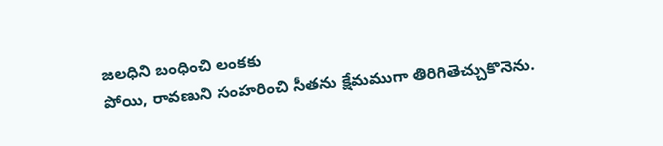జలధిని బంధించి లంకకు
పోయి, రావణుని సంహరించి సీతను క్షేమముగా తిరిగితెచ్చుకొనెను.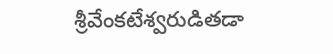శ్రీవేంకటేశ్వరుడితడా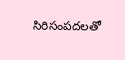సిరిసంపదలతో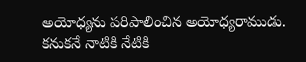అయోధ్యను పరిపాలించిన అయోధ్యరాముడు. కనుకనే నాటికి నేటికి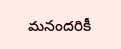మనందరికీ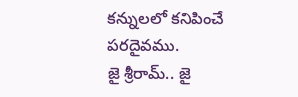కన్నులలో కనిపించే పరదైవము.
జై శ్రీరామ్.. జై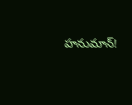హనుమాన్!